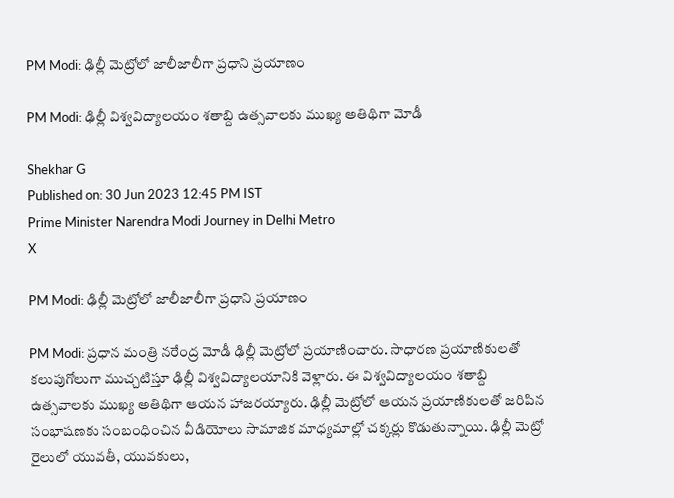PM Modi: ఢిల్లీ మెట్రోలో జాలీజాలీగా ప్రధాని ప్రయాణం

PM Modi: ఢిల్లీ విశ్వవిద్యాలయం శతాబ్ది ఉత్సవాలకు ముఖ్య అతిథిగా మోడీ

Shekhar G
Published on: 30 Jun 2023 12:45 PM IST
Prime Minister Narendra Modi Journey in Delhi Metro
X

PM Modi: ఢిల్లీ మెట్రోలో జాలీజాలీగా ప్రధాని ప్రయాణం

PM Modi: ప్రధాన మంత్రి నరేంద్ర మోడీ ఢిల్లీ మెట్రోలో ప్రయాణించారు. సాధారణ ప్రయాణికులతో కలుపుగోలుగా ముచ్చటిస్తూ ఢిల్లీ విశ్వవిద్యాలయానికి వెళ్లారు. ఈ విశ్వవిద్యాలయం శతాబ్ది ఉత్సవాలకు ముఖ్య అతిథిగా ఆయన హాజరయ్యారు. ఢిల్లీ మెట్రోలో ఆయన ప్రయాణికులతో జరిపిన సంభాషణకు సంబంధించిన వీడియోలు సామాజిక మాధ్యమాల్లో చక్కర్లు కొడుతున్నాయి. ఢిల్లీ మెట్రో రైలులో యువతీ, యువకులు,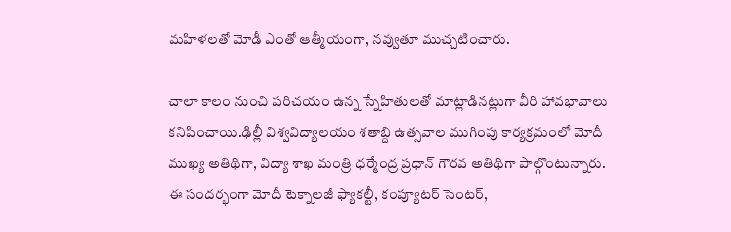మహిళలతో మోడీ ఎంతో ఆత్మీయంగా, నవ్వుతూ ముచ్చటించారు.

చాలా కాలం నుంచి పరిచయం ఉన్న స్నేహితులతో మాట్లాడినట్లుగా వీరి హావభావాలు కనిపించాయి.ఢిల్లీ విశ్వవిద్యాలయం శతాబ్ది ఉత్సవాల ముగింపు కార్యక్రమంలో మోదీ ముఖ్య అతిథిగా, విద్యా శాఖ మంత్రి ధర్మేంద్ర ప్రధాన్ గౌరవ అతిథిగా పాల్గొంటున్నారు. ఈ సందర్భంగా మోదీ టెక్నాలజీ ఫ్యాకల్టీ, కంప్యూటర్ సెంటర్,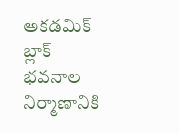అకడమిక్ బ్లాక్ భవనాల నిర్మాణానికి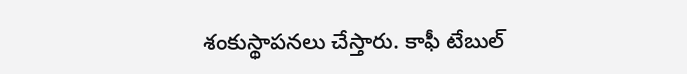శంకుస్థాపనలు చేస్తారు. కాఫీ టేబుల్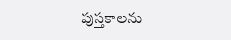పుస్తకాలను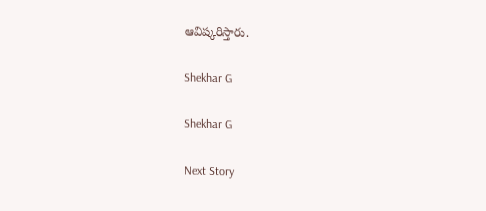ఆవిష్కరిస్తారు.

Shekhar G

Shekhar G

Next Story